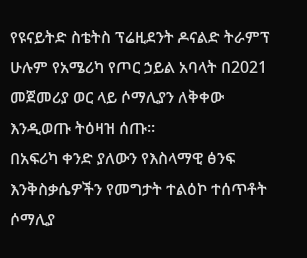የዩናይትድ ስቴትስ ፕሬዚደንት ዶናልድ ትራምፕ ሁሉም የአሜሪካ የጦር ኃይል አባላት በ2021 መጀመሪያ ወር ላይ ሶማሊያን ለቅቀው እንዲወጡ ትዕዛዝ ሰጡ።
በአፍሪካ ቀንድ ያለውን የእስላማዊ ፅንፍ እንቅስቃሴዎችን የመግታት ተልዕኮ ተሰጥቶት ሶማሊያ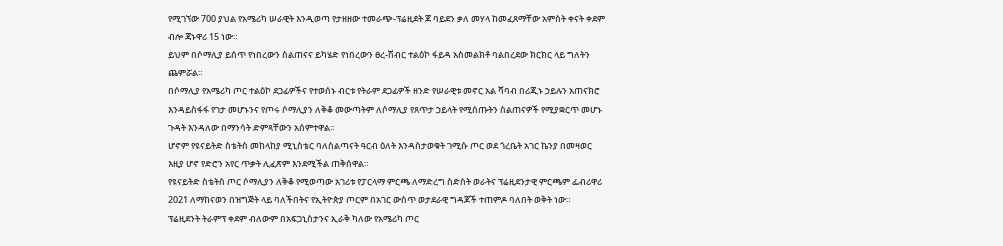የሚገኘው 700 ያህል የአሜሪካ ሠራዊት እንዲወጣ የታዘዘው ተመራጭ-ፕሬዚደት ጆ ባይደን ቃለ መሃላ ከመፈጸማቸው አምስት ቀናት ቀደም ብሎ ጃኑዋሪ 15 ነው።
ይህም በሶማሊያ ይሰጥ የነበረውን ስልጠናና ይካሄድ የነበረውን ፀረ-ሽብር ተልዕኮ ፋይዳ አስመልክቶ ባልበረደው ክርክር ላይ ግለትን ጨምሯል።
በሶማሊያ የአሜሪካ ጦር ተልዕኮ ደጋፊዎችና የተወሰኑ ብርቱ የትራም ደጋፊዎች ዘንድ የሠራዊቱ መኖር አል ሻባብ በሪጂኑ ኃይሉን አጠናክሮ እንዳይስፋፋ የገታ መሆኑንና የጦሩ ሶማሊያን ለቅቆ መውጣትም ለሶማሊያ የጸጥታ ኃይላት የሚሰጡትን ስልጠናዎች የሚያቋርጥ መሆኑ ጉዳት እንዳለው በማንሳት ድምጻቸውን አሰምተዋል።
ሆኖም የዩናይትድ ስቴትስ መከላከያ ሚኒስቴር ባለስልጣናት ዓርብ ዕለት እንዳስታወቁት ገሚሱ ጦር ወደ ጎረቤት አገር ኬንያ በመዛወር እዚያ ሆኖ የድሮን አየር ጥቃት ሊፈጽም እንደሚችል ጠቅሰዋል።
የዩናይትድ ስቴትስ ጦር ሶማሊያን ለቅቆ የሚወጣው አገሪቱ የፓርላማ ምርጫ ለማድረግ ስድስት ወራትና ፕሬዚደንታዊ ምርጫም ፌብሪዋሪ 2021 ለማከናወን በዝግጅት ላይ ባለችበትና የኢትዮጵያ ጦርም በአገር ውስጥ ወታደራዊ ግዳጆች ተጠምዶ ባለበት ወቅት ነው።
ፕሬዚደንት ትራምፕ ቀደም ብለውም በአፍጋኒስታንና ኢራቅ ካለው የአሜሪካ ጦር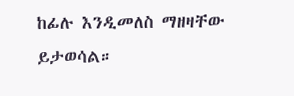ከፊሉ እንዲመለስ ማዘዛቸው ይታወሳል።